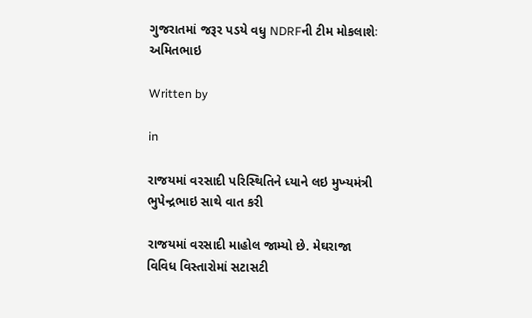ગુજરાતમાં જરૂર પડયે વધુ NDRFની ટીમ મોકલાશેઃ અમિતભાઇ

Written by

in

રાજયમાં વરસાદી પરિસ્‍થિતિને ધ્‍યાને લઇ મુખ્‍યમંત્રી ભુપેન્‍દ્રભાઇ સાથે વાત કરી

રાજયમાં વરસાદી માહોલ જામ્‍યો છે. મેઘરાજા વિવિધ વિસ્‍તારોમાં સટાસટી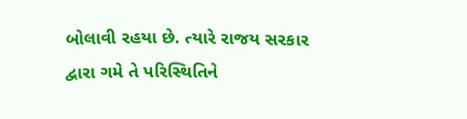બોલાવી રહયા છે. ત્‍યારે રાજય સરકાર દ્વારા ગમે તે પરિસ્‍થિતિને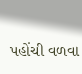પહોંચી વળવા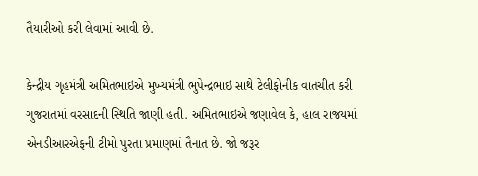તૈયારીઓ કરી લેવામાં આવી છે.

કેન્‍દ્રીય ગૃહમંત્રી અમિતભાઇએ મુખ્‍યમંત્રી ભુપેન્‍દ્રભાઇ સાથે ટેલીફોનીક વાતચીત કરી ગુજરાતમાં વરસાદની સ્‍થિતિ જાણી હતી. અમિતભાઇએ જણાવેલ કે, હાલ રાજયમાં એનડીઆરએફની ટીમો પુરતા પ્રમાણમાં તૈનાત છે. જો જરૂર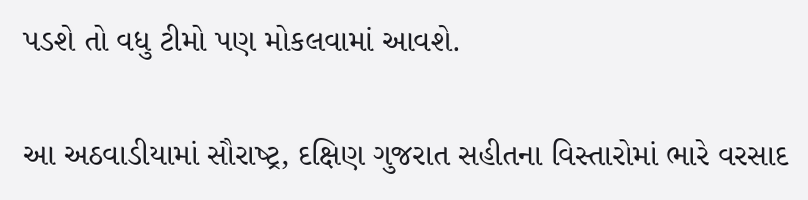પડશે તો વધુ ટીમો પણ મોકલવામાં આવશે.

આ અઠવાડીયામાં સૌરાષ્‍ટ્ર, દક્ષિણ ગુજરાત સહીતના વિસ્‍તારોમાં ભારે વરસાદ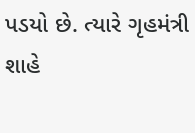પડયો છે. ત્‍યારે ગૃહમંત્રી શાહે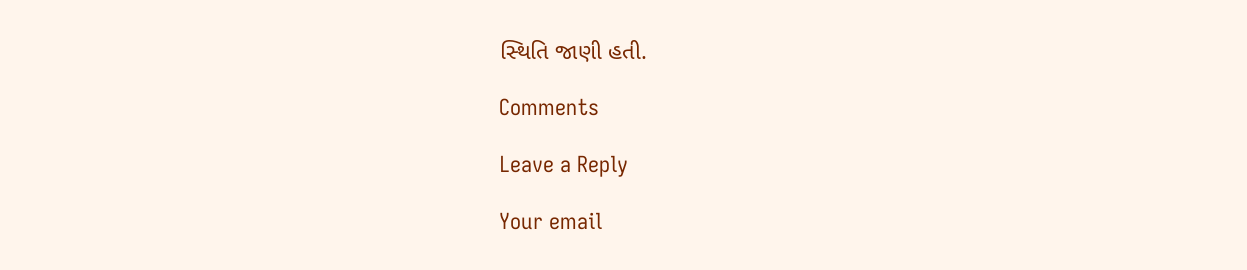સ્‍થિતિ જાણી હતી.

Comments

Leave a Reply

Your email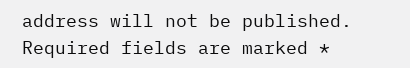address will not be published. Required fields are marked *